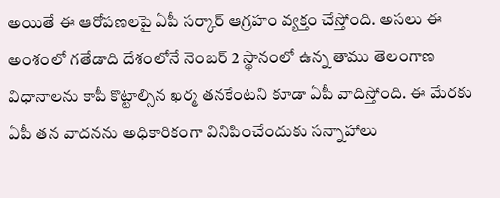అయితే ఈ ఆరోపణలపై ఏపీ సర్కార్ ఆగ్రహం వ్యక్తం చేస్తోంది. అసలు ఈ అంశంలో గతేడాది దేశంలోనే నెంబర్ 2 స్థానంలో ఉన్న తాము తెలంగాణ విధానాలను కాపీ కొట్టాల్సిన ఖర్మ తనకేంటని కూడా ఏపీ వాదిస్తోంది. ఈ మేరకు ఏపీ తన వాదనను అధికారికంగా వినిపించేందుకు సన్నాహాలు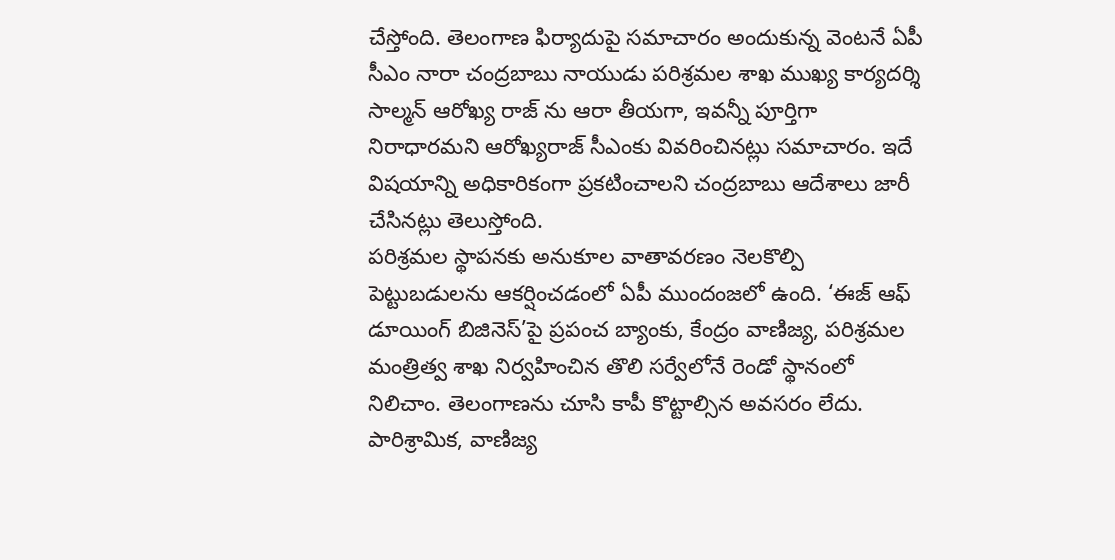చేస్తోంది. తెలంగాణ ఫిర్యాదుపై సమాచారం అందుకున్న వెంటనే ఏపీ సీఎం నారా చంద్రబాబు నాయుడు పరిశ్రమల శాఖ ముఖ్య కార్యదర్శి సాల్మన్ ఆరోఖ్య రాజ్ ను ఆరా తీయగా, ఇవన్నీ పూర్తిగా నిరాధారమని ఆరోఖ్యరాజ్ సీఎంకు వివరించినట్లు సమాచారం. ఇదే విషయాన్ని అధికారికంగా ప్రకటించాలని చంద్రబాబు ఆదేశాలు జారీ చేసినట్లు తెలుస్తోంది.
పరిశ్రమల స్థాపనకు అనుకూల వాతావరణం నెలకొల్పి పెట్టుబడులను ఆకర్షించడంలో ఏపీ ముందంజలో ఉంది. ‘ఈజ్ ఆఫ్ డూయింగ్ బిజినెస్’పై ప్రపంచ బ్యాంకు, కేంద్రం వాణిజ్య, పరిశ్రమల మంత్రిత్వ శాఖ నిర్వహించిన తొలి సర్వేలోనే రెండో స్థానంలో నిలిచాం. తెలంగాణను చూసి కాపీ కొట్టాల్సిన అవసరం లేదు. పారిశ్రామిక, వాణిజ్య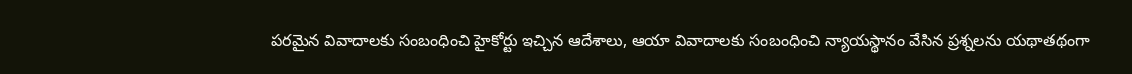పరమైన వివాదాలకు సంబంధించి హైకోర్టు ఇచ్చిన ఆదేశాలు, ఆయా వివాదాలకు సంబంధించి న్యాయస్థానం వేసిన ప్రశ్నలను యథాతథంగా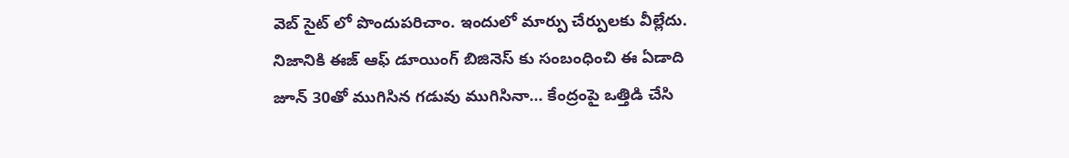వెబ్ సైట్ లో పొందుపరిచాం. ఇందులో మార్పు చేర్పులకు వీల్లేదు.
నిజానికి ఈజ్ ఆఫ్ డూయింగ్ బిజినెస్ కు సంబంధించి ఈ ఏడాది జూన్ 30తో ముగిసిన గడువు ముగిసినా… కేంద్రంపై ఒత్తిడి చేసి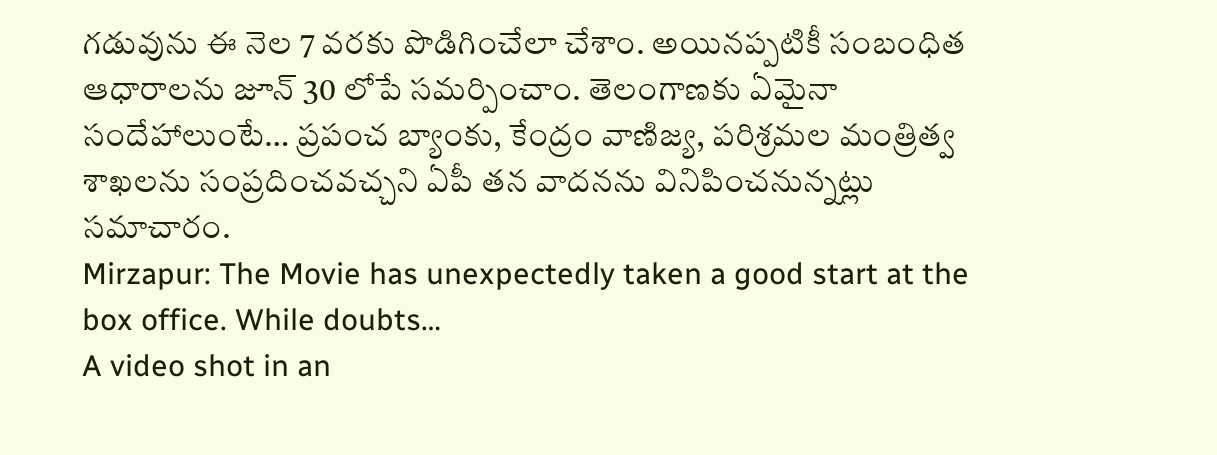గడువును ఈ నెల 7 వరకు పొడిగించేలా చేశాం. అయినప్పటికీ సంబంధిత ఆధారాలను జూన్ 30 లోపే సమర్పించాం. తెలంగాణకు ఏమైనా సందేహాలుంటే… ప్రపంచ బ్యాంకు, కేంద్రం వాణిజ్య, పరిశ్రమల మంత్రిత్వ శాఖలను సంప్రదించవచ్చని ఏపీ తన వాదనను వినిపించనున్నట్లు సమాచారం.
Mirzapur: The Movie has unexpectedly taken a good start at the box office. While doubts…
A video shot in an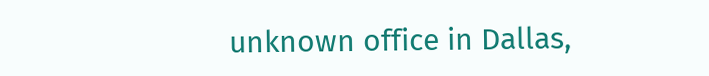unknown office in Dallas,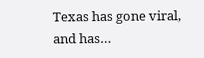Texas has gone viral, and has…